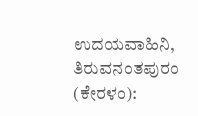ಉದಯವಾಹಿನಿ, ತಿರುವನಂತಪುರಂ (ಕೇರಳಂ):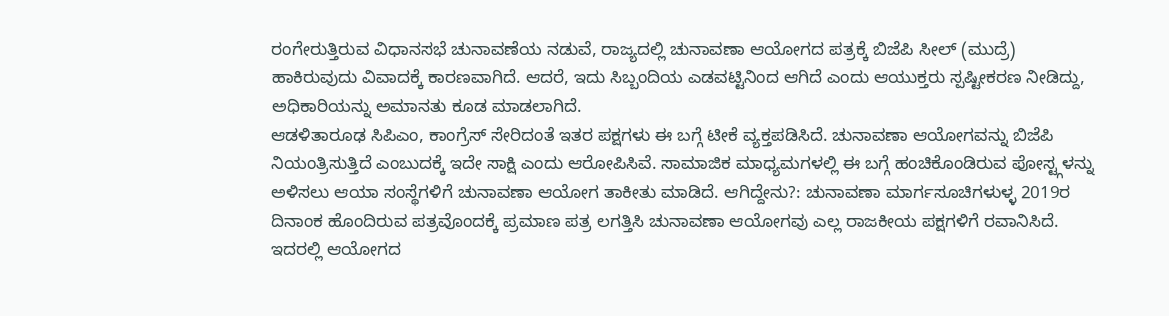ರಂಗೇರುತ್ತಿರುವ ವಿಧಾನಸಭೆ ಚುನಾವಣೆಯ ನಡುವೆ, ರಾಜ್ಯದಲ್ಲಿ ಚುನಾವಣಾ ಆಯೋಗದ ಪತ್ರಕ್ಕೆ ಬಿಜೆಪಿ ಸೀಲ್ (ಮುದ್ರೆ) ಹಾಕಿರುವುದು ವಿವಾದಕ್ಕೆ ಕಾರಣವಾಗಿದೆ. ಆದರೆ, ಇದು ಸಿಬ್ಬಂದಿಯ ಎಡವಟ್ಟಿನಿಂದ ಆಗಿದೆ ಎಂದು ಆಯುಕ್ತರು ಸ್ಪಷ್ಟೀಕರಣ ನೀಡಿದ್ದು, ಅಧಿಕಾರಿಯನ್ನು ಅಮಾನತು ಕೂಡ ಮಾಡಲಾಗಿದೆ.
ಆಡಳಿತಾರೂಢ ಸಿಪಿಎಂ, ಕಾಂಗ್ರೆಸ್ ಸೇರಿದಂತೆ ಇತರ ಪಕ್ಷಗಳು ಈ ಬಗ್ಗೆ ಟೀಕೆ ವ್ಯಕ್ತಪಡಿಸಿದೆ. ಚುನಾವಣಾ ಆಯೋಗವನ್ನು ಬಿಜೆಪಿ ನಿಯಂತ್ರಿಸುತ್ತಿದೆ ಎಂಬುದಕ್ಕೆ ಇದೇ ಸಾಕ್ಷಿ ಎಂದು ಆರೋಪಿಸಿವೆ. ಸಾಮಾಜಿಕ ಮಾಧ್ಯಮಗಳಲ್ಲಿ ಈ ಬಗ್ಗೆ ಹಂಚಿಕೊಂಡಿರುವ ಪೋಸ್ಟ್ಗಳನ್ನು ಅಳಿಸಲು ಆಯಾ ಸಂಸ್ಥೆಗಳಿಗೆ ಚುನಾವಣಾ ಆಯೋಗ ತಾಕೀತು ಮಾಡಿದೆ. ಆಗಿದ್ದೇನು?: ಚುನಾವಣಾ ಮಾರ್ಗಸೂಚಿಗಳುಳ್ಳ 2019ರ ದಿನಾಂಕ ಹೊಂದಿರುವ ಪತ್ರವೊಂದಕ್ಕೆ ಪ್ರಮಾಣ ಪತ್ರ ಲಗತ್ತಿಸಿ ಚುನಾವಣಾ ಆಯೋಗವು ಎಲ್ಲ ರಾಜಕೀಯ ಪಕ್ಷಗಳಿಗೆ ರವಾನಿಸಿದೆ. ಇದರಲ್ಲಿ ಆಯೋಗದ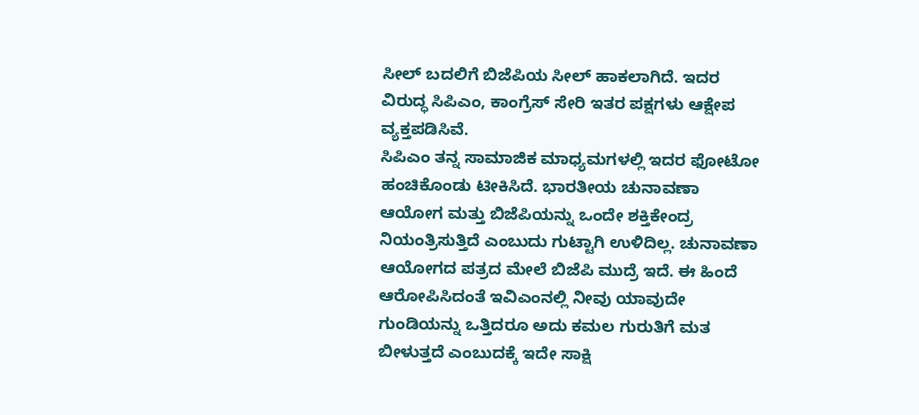ಸೀಲ್ ಬದಲಿಗೆ ಬಿಜೆಪಿಯ ಸೀಲ್ ಹಾಕಲಾಗಿದೆ. ಇದರ ವಿರುದ್ಧ ಸಿಪಿಎಂ, ಕಾಂಗ್ರೆಸ್ ಸೇರಿ ಇತರ ಪಕ್ಷಗಳು ಆಕ್ಷೇಪ ವ್ಯಕ್ತಪಡಿಸಿವೆ.
ಸಿಪಿಎಂ ತನ್ನ ಸಾಮಾಜಿಕ ಮಾಧ್ಯಮಗಳಲ್ಲಿ ಇದರ ಫೋಟೋ ಹಂಚಿಕೊಂಡು ಟೀಕಿಸಿದೆ. ಭಾರತೀಯ ಚುನಾವಣಾ ಆಯೋಗ ಮತ್ತು ಬಿಜೆಪಿಯನ್ನು ಒಂದೇ ಶಕ್ತಿಕೇಂದ್ರ ನಿಯಂತ್ರಿಸುತ್ತಿದೆ ಎಂಬುದು ಗುಟ್ಟಾಗಿ ಉಳಿದಿಲ್ಲ. ಚುನಾವಣಾ ಆಯೋಗದ ಪತ್ರದ ಮೇಲೆ ಬಿಜೆಪಿ ಮುದ್ರೆ ಇದೆ. ಈ ಹಿಂದೆ ಆರೋಪಿಸಿದಂತೆ ಇವಿಎಂನಲ್ಲಿ ನೀವು ಯಾವುದೇ ಗುಂಡಿಯನ್ನು ಒತ್ತಿದರೂ ಅದು ಕಮಲ ಗುರುತಿಗೆ ಮತ ಬೀಳುತ್ತದೆ ಎಂಬುದಕ್ಕೆ ಇದೇ ಸಾಕ್ಷಿ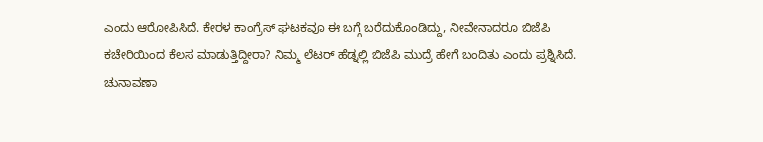ಎಂದು ಆರೋಪಿಸಿದೆ. ಕೇರಳ ಕಾಂಗ್ರೆಸ್ ಘಟಕವೂ ಈ ಬಗ್ಗೆ ಬರೆದುಕೊಂಡಿದ್ದು, ನೀವೇನಾದರೂ ಬಿಜೆಪಿ ಕಚೇರಿಯಿಂದ ಕೆಲಸ ಮಾಡುತ್ತಿದ್ದೀರಾ? ನಿಮ್ಮ ಲೆಟರ್ ಹೆಡ್ನಲ್ಲಿ ಬಿಜೆಪಿ ಮುದ್ರೆ ಹೇಗೆ ಬಂದಿತು ಎಂದು ಪ್ರಶ್ನಿಸಿದೆ.
ಚುನಾವಣಾ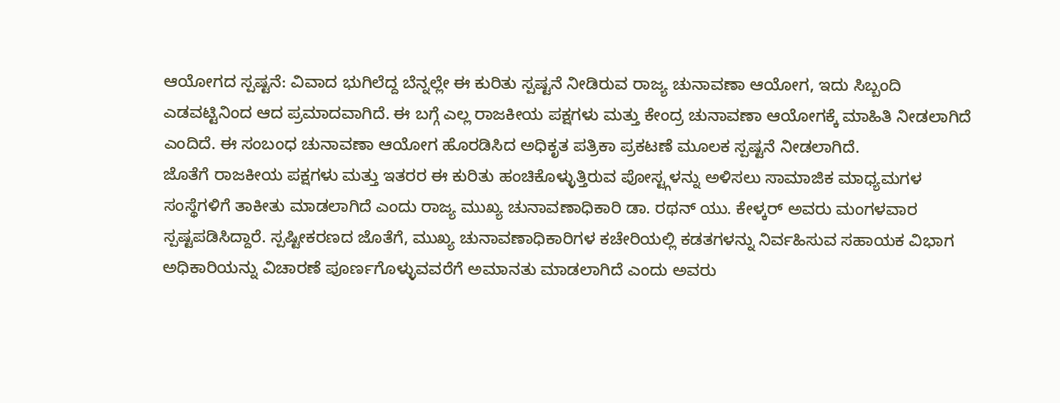ಆಯೋಗದ ಸ್ಪಷ್ಟನೆ: ವಿವಾದ ಭುಗಿಲೆದ್ದ ಬೆನ್ನಲ್ಲೇ ಈ ಕುರಿತು ಸ್ಪಷ್ಟನೆ ನೀಡಿರುವ ರಾಜ್ಯ ಚುನಾವಣಾ ಆಯೋಗ, ಇದು ಸಿಬ್ಬಂದಿ ಎಡವಟ್ಟಿನಿಂದ ಆದ ಪ್ರಮಾದವಾಗಿದೆ. ಈ ಬಗ್ಗೆ ಎಲ್ಲ ರಾಜಕೀಯ ಪಕ್ಷಗಳು ಮತ್ತು ಕೇಂದ್ರ ಚುನಾವಣಾ ಆಯೋಗಕ್ಕೆ ಮಾಹಿತಿ ನೀಡಲಾಗಿದೆ ಎಂದಿದೆ. ಈ ಸಂಬಂಧ ಚುನಾವಣಾ ಆಯೋಗ ಹೊರಡಿಸಿದ ಅಧಿಕೃತ ಪತ್ರಿಕಾ ಪ್ರಕಟಣೆ ಮೂಲಕ ಸ್ಪಷ್ಟನೆ ನೀಡಲಾಗಿದೆ.
ಜೊತೆಗೆ ರಾಜಕೀಯ ಪಕ್ಷಗಳು ಮತ್ತು ಇತರರ ಈ ಕುರಿತು ಹಂಚಿಕೊಳ್ಳುತ್ತಿರುವ ಪೋಸ್ಟ್ಗಳನ್ನು ಅಳಿಸಲು ಸಾಮಾಜಿಕ ಮಾಧ್ಯಮಗಳ ಸಂಸ್ಥೆಗಳಿಗೆ ತಾಕೀತು ಮಾಡಲಾಗಿದೆ ಎಂದು ರಾಜ್ಯ ಮುಖ್ಯ ಚುನಾವಣಾಧಿಕಾರಿ ಡಾ. ರಥನ್ ಯು. ಕೇಳ್ಕರ್ ಅವರು ಮಂಗಳವಾರ ಸ್ಪಷ್ಟಪಡಿಸಿದ್ದಾರೆ. ಸ್ಪಷ್ಟೀಕರಣದ ಜೊತೆಗೆ, ಮುಖ್ಯ ಚುನಾವಣಾಧಿಕಾರಿಗಳ ಕಚೇರಿಯಲ್ಲಿ ಕಡತಗಳನ್ನು ನಿರ್ವಹಿಸುವ ಸಹಾಯಕ ವಿಭಾಗ ಅಧಿಕಾರಿಯನ್ನು ವಿಚಾರಣೆ ಪೂರ್ಣಗೊಳ್ಳುವವರೆಗೆ ಅಮಾನತು ಮಾಡಲಾಗಿದೆ ಎಂದು ಅವರು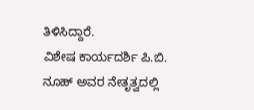ತಿಳಿಸಿದ್ದಾರೆ.
ವಿಶೇಷ ಕಾರ್ಯದರ್ಶಿ ಪಿ.ಬಿ. ನೂಹ್ ಅವರ ನೇತೃತ್ವದಲ್ಲಿ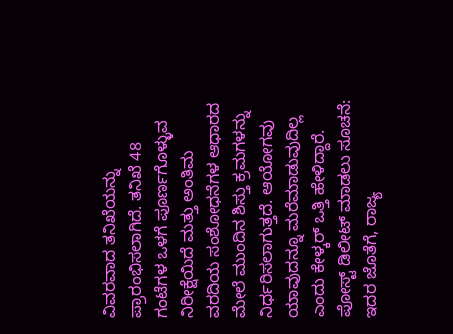ವಿವರವಾದ ತನಿಖೆಯನ್ನು ಪ್ರಾರಂಭಿಸಲಾಗಿದೆ. ತನಿಖೆ 48 ಗಂಟೆಗಳ ಒಳಗೆ ಪೂರ್ಣಗೊಳ್ಳುವ ನಿರೀಕ್ಷೆಯಿದೆ ಮತ್ತು ಅಂತಿಮ ವರದಿಯ ಸಂಶೋಧನೆಗಳ ಆಧಾರದ ಮೇಲೆ ಮುಂದಿನ ಶಿಸ್ತು ಕ್ರಮಗಳನ್ನು ನಿರ್ಧರಿಸಲಾಗುತ್ತದೆ. ಆಯೋಗವು ಯಾವುದನ್ನೂ ಮರೆಮಾಡುವುದಿಲ್ಲ ಎಂದು ಕೇಳ್ಕರ್ ಒತ್ತಿ ಹೇಳಿದ್ದಾರೆ.
ಪೋಸ್ಟ್ ಡಿಲೀಟ್ ಮಾಡಲು ಸೂಚನೆ: ಇದರ ಜೊತೆಗೆ, ರಾಜ್ಯ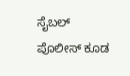ಸೈಬಲ್ ಪೊಲೀಸ್ ಕೂಡ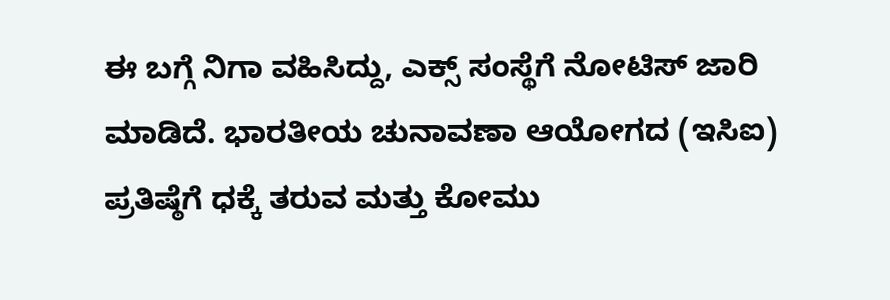ಈ ಬಗ್ಗೆ ನಿಗಾ ವಹಿಸಿದ್ದು, ಎಕ್ಸ್ ಸಂಸ್ಥೆಗೆ ನೋಟಿಸ್ ಜಾರಿ ಮಾಡಿದೆ. ಭಾರತೀಯ ಚುನಾವಣಾ ಆಯೋಗದ (ಇಸಿಐ) ಪ್ರತಿಷ್ಠೆಗೆ ಧಕ್ಕೆ ತರುವ ಮತ್ತು ಕೋಮು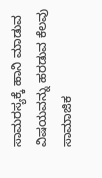ಸಾಮರಸ್ಯಕ್ಕೆ ಹಾನಿ ಮಾಡುವ ವಿಷಯವನ್ನು ಹರಡುವ ಕೆಲವು ಸಾಮಾಜಿಕ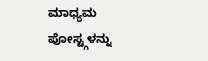ಮಾಧ್ಯಮ ಪೋಸ್ಟ್ಗಳನ್ನು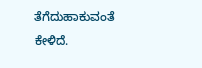ತೆಗೆದುಹಾಕುವಂತೆ ಕೇಳಿದೆ.